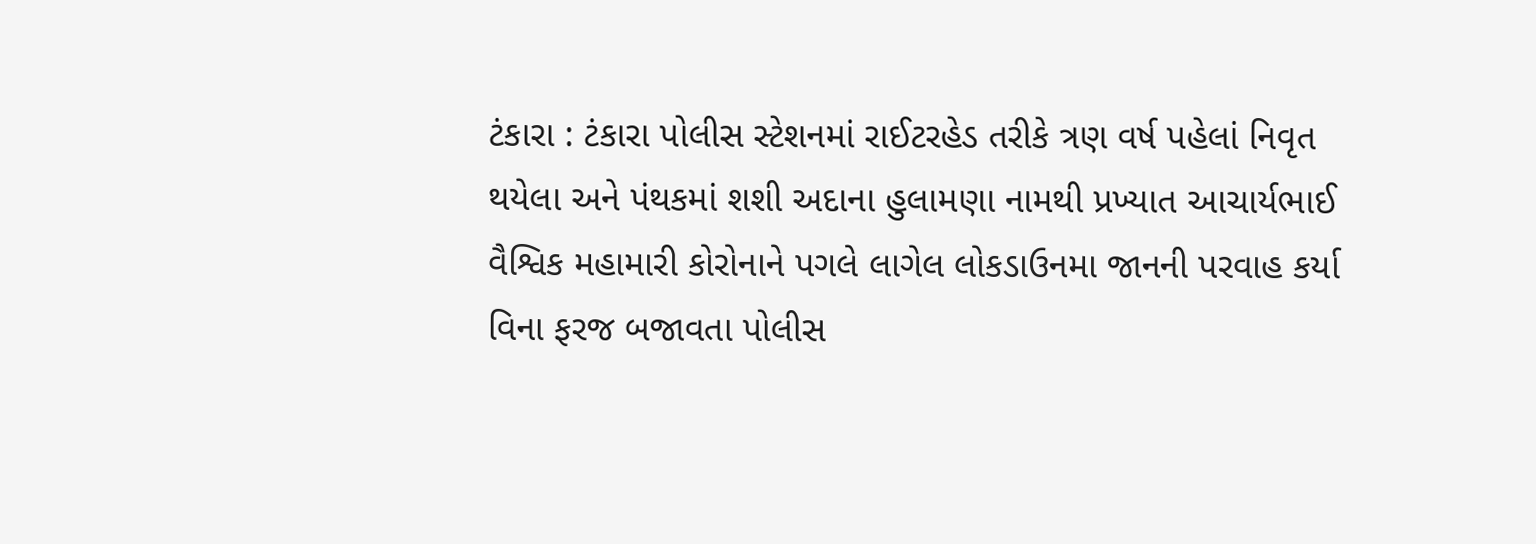ટંકારા : ટંકારા પોલીસ સ્ટેશનમાં રાઈટરહેડ તરીકે ત્રણ વર્ષ પહેલાં નિવૃત થયેલા અને પંથકમાં શશી અદાના હુલામણા નામથી પ્રખ્યાત આચાર્યભાઈ વૈશ્વિક મહામારી કોરોનાને પગલે લાગેલ લોકડાઉનમા જાનની પરવાહ કર્યા વિના ફરજ બજાવતા પોલીસ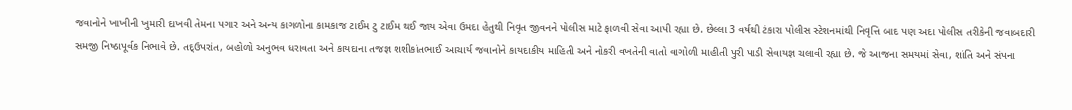જવાનોને ખાખીની ખુમારી દાખવી તેમના પગાર અને અન્ય કાગળોના કામકાજ ટાઈમ ટુ ટાઈમ થઈ જાય એવા ઉમદા હેતુથી નિવૃત જીવનને પોલીસ માટે ફાળવી સેવા આપી રહ્યા છે. છેલ્લા 3 વર્ષથી ટંકારા પોલીસ સ્ટેશનમાંથી નિવૃત્તિ બાદ પણ અદા પોલીસ તરીકેની જવાબદારી સમજી નિષ્ઠાપૂર્વક નિભાવે છે. તદ્ઉપરાંત, બહોળો અનુભવ ધરાવતા અને કાયદાના તજજ્ઞ શશીકાંતભાઈ આચાર્ય જવાનોને કાયદાકીય માહિતી અને નોકરી વખતેની વાતો વાગોળી માહીતી પુરી પાડી સેવાયજ્ઞ ચલાવી રહ્યા છે. જે આજના સમયમાં સેવા, શાંતિ અને સંપના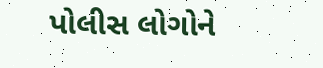પોલીસ લોગોને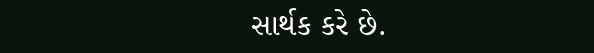સાર્થક કરે છે.